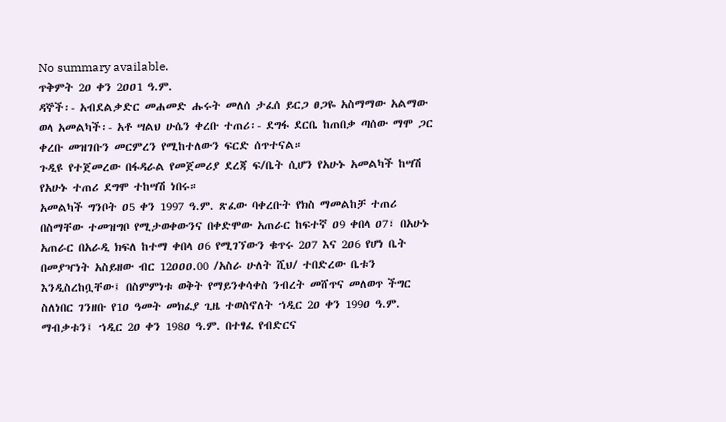No summary available.
ጥቅምት 2ዐ ቀን 2ዐዐ1 ዓ.ም.
ዳኞች፡- አብደልቃድር መሐመድ ሑሩት መለሰ ታፈሰ ይርጋ ፀጋዬ አስማማው አልማው ወላ አመልካች፡- አቶ ሣልህ ሁሴን ቀረቡ ተጠሪ፡- ደግፋ ደርቤ ከጠበቃ ጣሰው ማሞ ጋር ቀረቡ መዝገቡን መርምረን የሚከተለውን ፍርድ ሰጥተናል።
ጉዲዩ የተጀመረው በፋዳራል የመጀመሪያ ደረጃ ፍ/ቤት ሲሆን የአሁኑ አመልካች ከሣሽ የአሁኑ ተጠሪ ደግሞ ተከሣሽ ነበሩ።
አመልካች ግንቦት ዐ5 ቀን 1997 ዓ.ም. ጽፈው ባቀረቡት የክስ ማመልከቻ ተጠሪ በስማቸው ተመዝግቦ የሚታወቀውንና በቀድሞው አጠራር ከፍተኛ ዐ9 ቀበላ ዐ7፣ በአሁኑ አጠራር በአራዲ ክፍለ ከተማ ቀበላ ዐ6 የሚገኘውን ቁጥሩ 2ዐ7 እና 2ዐ6 የሆነ ቤት በመያዣነት አስይዘው ብር 12ዐዐዐ.00 /አስራ ሁለት ሺህ/ ተበድረው ቤቱን እንዲስረከቧቸው፤ በስምምነቱ ወቅት የማይንቀሳቀስ ንብረት መሸጥና መለወጥ ችግር ስለነበር ገንዘቡ የ1ዐ ዓመት መክፈያ ጊዜ ተወስኖለት ኀዲር 2ዐ ቀን 199ዐ ዓ.ም. ማብቃቱን፤ ኀዲር 2ዐ ቀን 198ዐ ዓ.ም. በተፃፈ የብድርና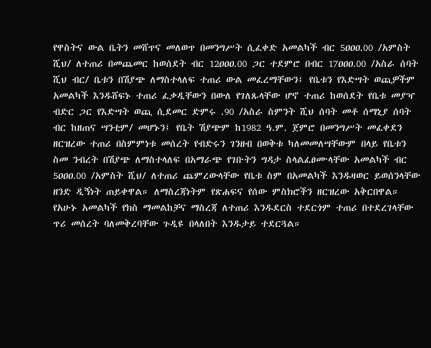የዋስትና ውል ቤትን መሸጥና መለወጥ በመንግሥት ሲፈቀድ አመልካች ብር 5ዐዐዐ.00 /አምስት ሺህ/ ለተጠሪ በመጨመር ከወሰደት ብር 12ዐዐዐ.00 ጋር ተደምሮ በብር 17ዐዐዐ.00 /አስራ ሰባት ሺህ ብር/ ቤቱን በሽያጭ ለማስተላለፍ ተጠሪ ውል መፈረማቸውን፤ የቤቱን የእድሣት ወጪዎችም አመልካች እንዱሸፍኑ ተጠሪ ፈቃዲቸውን በውለ የገለጹላቸው ሆኖ ተጠሪ ከወሰደት የቤቱ መያዣ ብድር ጋር የእድሣት ወጪ ሲደመር ድምሩ .90 /አስራ ስምንት ሺህ ሰባት መቶ ሰማኒያ ሰባት ብር ከዘጠና ሣንቲም/ መሆኑን፤ የቤት ሽያጭም ከ1982 ዓ.ም. ጀምሮ በመንግሥት መፈቀደን ዘርዝረው ተጠሪ በስምምነቱ መሰረት የብድሩን ገንዘብ በወቅቱ ካለመመለሣቸውም በላይ የቤቱን ስመ ንብረት በሽያጭ ለማስተላለፍ በአማራጭ የገቡትን ግዳታ ስላልፈፀሙላቸው አመልካች ብር 5ዐዐዐ.00 /አምስት ሺህ/ ለተጠሪ ጨምረውላቸው የቤቱ ስም በአመልካች እንዱዛወር ይወሰንላቸው ዘንድ ዲኝነት ጠይቀዋል። ለማስረጃነትም የጽሐፍና የሰው ምስክሮችን ዘርዝረው አቅርበዋል።
የአሁኑ አመልካች የክስ ማመልከቻና ማስረጃ ለተጠሪ እንዱደርስ ተደርጎም ተጠሪ በተደረገላቸው ጥሪ መሰረት ባለመቅረባቸው ጉዲዩ በላለበት እንዱታይ ተደርጓል።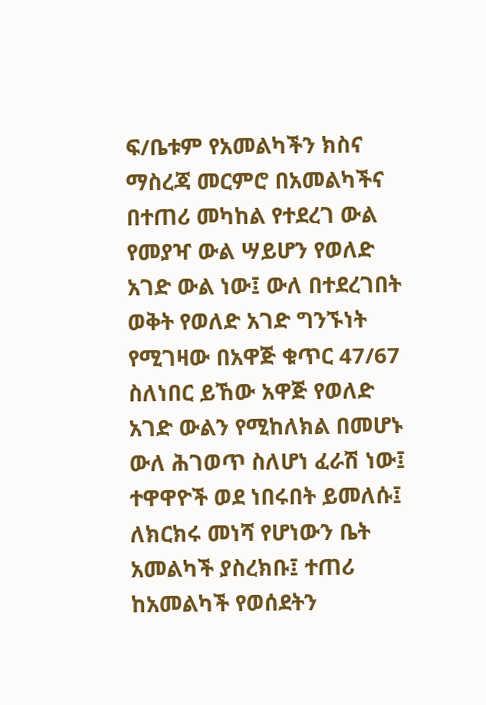ፍ/ቤቱም የአመልካችን ክስና ማስረጃ መርምሮ በአመልካችና በተጠሪ መካከል የተደረገ ውል የመያዣ ውል ሣይሆን የወለድ አገድ ውል ነው፤ ውለ በተደረገበት ወቅት የወለድ አገድ ግንኙነት የሚገዛው በአዋጅ ቁጥር 47/67 ስለነበር ይኸው አዋጅ የወለድ አገድ ውልን የሚከለክል በመሆኑ ውለ ሕገወጥ ስለሆነ ፈራሽ ነው፤ ተዋዋዮች ወደ ነበሩበት ይመለሱ፤ ለክርክሩ መነሻ የሆነውን ቤት አመልካች ያስረክቡ፤ ተጠሪ ከአመልካች የወሰደትን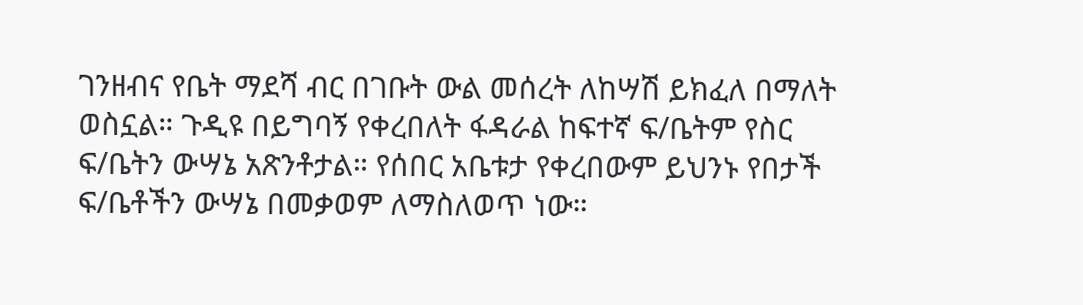ገንዘብና የቤት ማደሻ ብር በገቡት ውል መሰረት ለከሣሽ ይክፈለ በማለት ወስኗል። ጉዲዩ በይግባኝ የቀረበለት ፋዳራል ከፍተኛ ፍ/ቤትም የስር ፍ/ቤትን ውሣኔ አጽንቶታል። የሰበር አቤቱታ የቀረበውም ይህንኑ የበታች ፍ/ቤቶችን ውሣኔ በመቃወም ለማስለወጥ ነው።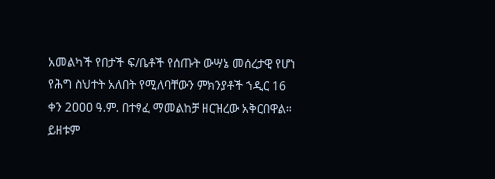አመልካች የበታች ፍ/ቤቶች የሰጡት ውሣኔ መሰረታዊ የሆነ የሕግ ስህተት አለበት የሚለባቸውን ምክንያቶች ኀዲር 16 ቀን 2ዐዐዐ ዓ.ም. በተፃፈ ማመልከቻ ዘርዝረው አቅርበዋል።
ይዘቱም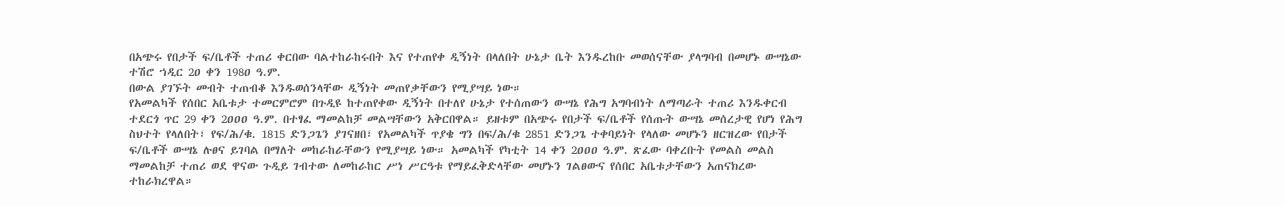በአጭሩ የበታች ፍ/ቤቶች ተጠሪ ቀርበው ባልተከራከሩበት እና የተጠየቀ ዲኝነት በላለበት ሁኔታ ቤት እንዱረከቡ መወሰናቸው ያላግባብ በመሆኑ ውሣኔው ተሽሮ ኀዲር 2ዐ ቀን 198ዐ ዓ.ም.
በውል ያገኙት መብት ተጠብቆ እንዱወሰንላቸው ዲኝነት መጠየቃቸውን የሚያሣይ ነው።
የአመልካች የሰበር አቤቱታ ተመርምሮም በጉዲዩ ከተጠየቀው ዲኝነት በተለየ ሁኔታ የተሰጠውን ውሣኔ የሕግ አግባብነት ለማጣራት ተጠሪ እንዱቀርብ ተደርጎ ጥር 29 ቀን 2ዐዐዐ ዓ.ም. በተፃፈ ማመልከቻ መልሣቸውን አቅርበዋል። ይዘቱም በአጭሩ የበታች ፍ/ቤቶች የሰጡት ውሣኔ መሰረታዊ የሆነ የሕግ ስህተት የላለበት፣ የፍ/ሕ/ቁ. 1815 ድንጋጌን ያገናዘበ፣ የአመልካች ጥያቄ ግን በፍ/ሕ/ቁ 2851 ድንጋጌ ተቀባይነት የላለው መሆኑን ዘርዝረው የበታች ፍ/ቤቶች ውሣኔ ሉፀና ይገባል በማለት መከራከራቸውን የሚያሣይ ነው። አመልካች የካቲት 14 ቀን 2ዐዐዐ ዓ.ም. ጽፈው ባቀረቡት የመልስ መልስ ማመልከቻ ተጠሪ ወደ ዋናው ጉዲይ ገብተው ለመከራከር ሥነ ሥርዓቱ የማይፈቅድላቸው መሆኑን ገልፀውና የሰበር አቤቱታቸውን አጠናክረው ተከራክረዋል።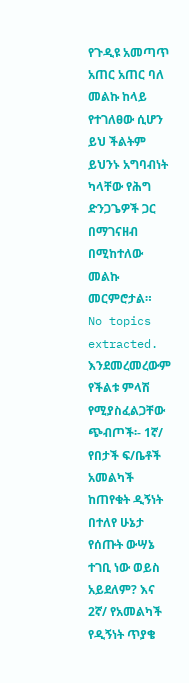የጉዲዩ አመጣጥ አጠር አጠር ባለ መልኩ ከላይ የተገለፀው ሲሆን ይህ ችልትም ይህንኑ አግባብነት ካላቸው የሕግ ድንጋጌዎች ጋር በማገናዘብ በሚከተለው መልኩ መርምሮታል።
No topics extracted.
እንደመረመረውም የችልቱ ምላሽ የሚያስፈልጋቸው ጭብጦች፡- 1ኛ/ የበታች ፍ/ቤቶች አመልካች ከጠየቁት ዲኝነት በተለየ ሁኔታ የሰጡት ውሣኔ ተገቢ ነው ወይስ አይደለም? እና 2ኛ/ የአመልካች የዲኝነት ጥያቄ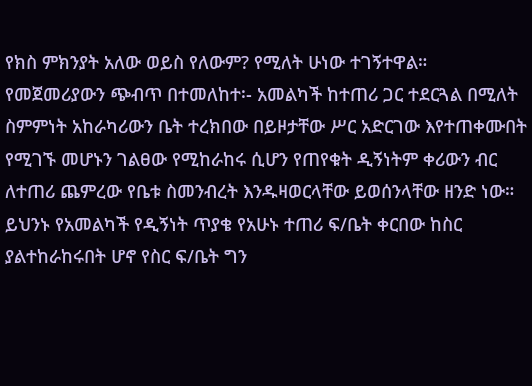የክስ ምክንያት አለው ወይስ የለውም? የሚለት ሁነው ተገኝተዋል።
የመጀመሪያውን ጭብጥ በተመለከተ፡- አመልካች ከተጠሪ ጋር ተደርጓል በሚለት ስምምነት አከራካሪውን ቤት ተረክበው በይዞታቸው ሥር አድርገው እየተጠቀሙበት የሚገኙ መሆኑን ገልፀው የሚከራከሩ ሲሆን የጠየቁት ዲኝነትም ቀሪውን ብር ለተጠሪ ጨምረው የቤቱ ስመንብረት እንዱዛወርላቸው ይወሰንላቸው ዘንድ ነው። ይህንኑ የአመልካች የዲኝነት ጥያቄ የአሁኑ ተጠሪ ፍ/ቤት ቀርበው ከስር ያልተከራከሩበት ሆኖ የስር ፍ/ቤት ግን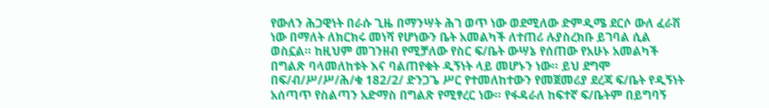የውለን ሕጋዊነት በራሱ ጊዜ በማንሣት ሕገ ወጥ ነው ወደሚለው ድምዲሜ ደርሶ ውለ ፈራሽ ነው በማለት ለክርክሩ መነሻ የሆነውን ቤት አመልካች ለተጠሪ ሉያስረክቡ ይገባል ሲል ወስኗል። ከዚህም መገንዘብ የሚቻለው የስር ፍ/ቤት ውሣኔ የሰጠው የአሁኑ አመልካች በግልጽ ባላመለከቱት እና ባልጠየቁት ዲኝነት ላይ መሆኑን ነው። ይህ ደግሞ በፍ/ብ/ሥ/ሥ/ሕ/ቁ 182/2/ ድንጋጌ ሥር የተመለከተውን የመጀመሪያ ደረጃ ፍ/ቤት የዲኝነት አሰጣጥ የስልጣን አድማስ በግልጽ የሚፃረር ነው። የፋዳራለ ከፍተኛ ፍ/ቤትም በይግባኝ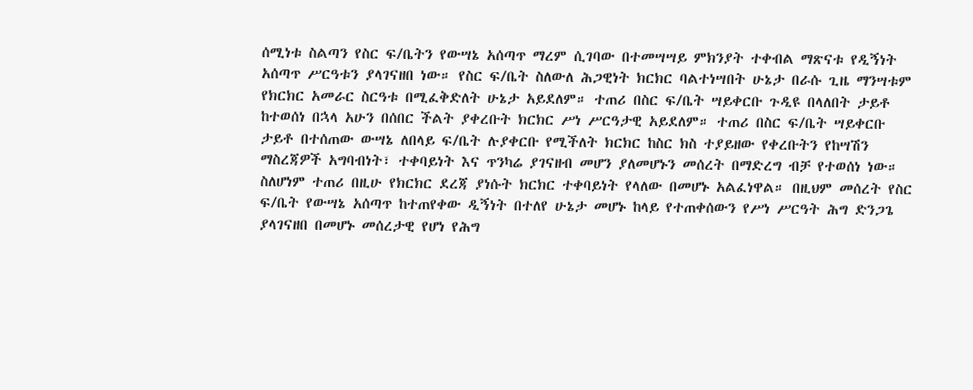ሰሚነቱ ስልጣን የስር ፍ/ቤትን የውሣኔ አሰጣጥ ማረም ሲገባው በተመሣሣይ ምክንያት ተቀብል ማጽናቱ የዲኝነት አሰጣጥ ሥርዓቱን ያላገናዘበ ነው። የስር ፍ/ቤት ስለውለ ሕጋዊነት ክርክር ባልተነሣበት ሁኔታ በራሱ ጊዜ ማንሣቱም የክርክር አመራር ስርዓቱ በሚፈቅድለት ሁኔታ አይደለም። ተጠሪ በስር ፍ/ቤት ሣይቀርቡ ጉዲዩ በላለበት ታይቶ ከተወሰነ በኋላ አሁን በሰበር ችልት ያቀረቡት ክርክር ሥነ ሥርዓታዊ አይደለም። ተጠሪ በስር ፍ/ቤት ሣይቀርቡ ታይቶ በተሰጠው ውሣኔ ለበላይ ፍ/ቤት ሉያቀርቡ የሚችለት ክርክር ከስር ክስ ተያይዘው የቀረቡትን የከሣሽን ማስረጃዎች አግባብነት፣ ተቀባይነት እና ጥንካሬ ያገናዘብ መሆን ያለመሆኑን መሰረት በማድረግ ብቻ የተወሰነ ነው። ስለሆነም ተጠሪ በዚሁ የክርክር ደረጃ ያነሱት ክርክር ተቀባይነት የላለው በመሆኑ አልፈነዋል። በዚህም መሰረት የስር ፍ/ቤት የውሣኔ አሰጣጥ ከተጠየቀው ዲኝነት በተለየ ሁኔታ መሆኑ ከላይ የተጠቀሰውን የሥነ ሥርዓት ሕግ ድንጋጌ ያላገናዘበ በመሆኑ መሰረታዊ የሆነ የሕግ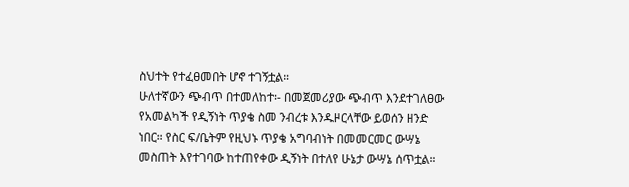ስህተት የተፈፀመበት ሆኖ ተገኝቷል።
ሁለተኛውን ጭብጥ በተመለከተ፡- በመጀመሪያው ጭብጥ እንደተገለፀው የአመልካች የዲኝነት ጥያቄ ስመ ንብረቱ እንዱዞርላቸው ይወሰን ዘንድ ነበር። የስር ፍ/ቤትም የዚህኑ ጥያቄ አግባብነት በመመርመር ውሣኔ መስጠት እየተገባው ከተጠየቀው ዲኝነት በተለየ ሁኔታ ውሣኔ ሰጥቷል።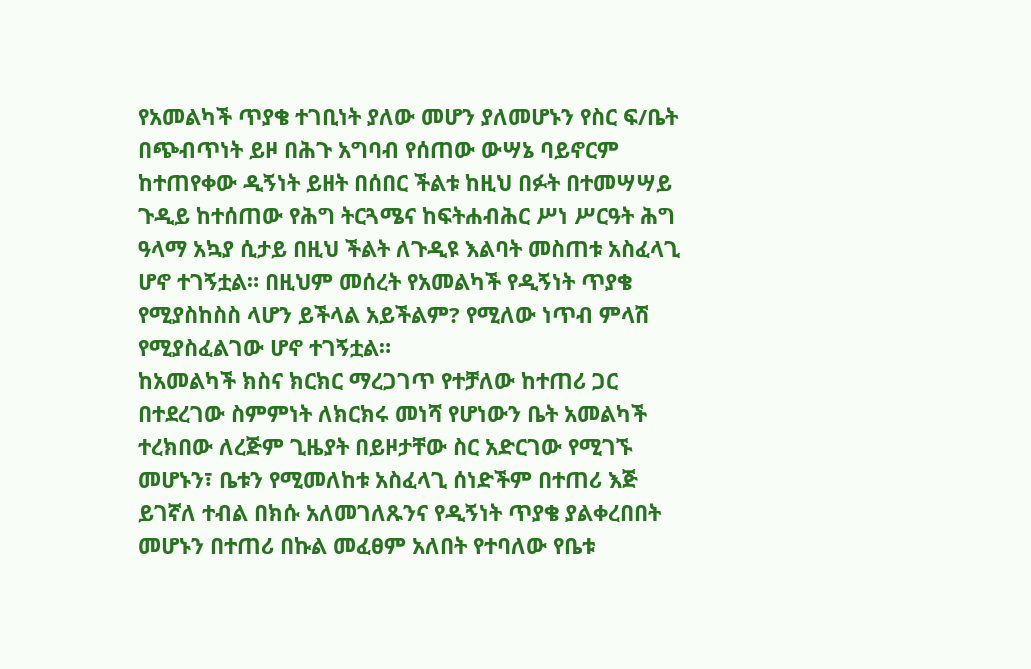የአመልካች ጥያቄ ተገቢነት ያለው መሆን ያለመሆኑን የስር ፍ/ቤት በጭብጥነት ይዞ በሕጉ አግባብ የሰጠው ውሣኔ ባይኖርም ከተጠየቀው ዲኝነት ይዘት በሰበር ችልቱ ከዚህ በፉት በተመሣሣይ ጉዲይ ከተሰጠው የሕግ ትርጓሜና ከፍትሐብሕር ሥነ ሥርዓት ሕግ ዓላማ አኳያ ሲታይ በዚህ ችልት ለጉዲዩ እልባት መስጠቱ አስፈላጊ ሆኖ ተገኝቷል። በዚህም መሰረት የአመልካች የዲኝነት ጥያቄ የሚያስከስስ ላሆን ይችላል አይችልም? የሚለው ነጥብ ምላሽ የሚያስፈልገው ሆኖ ተገኝቷል።
ከአመልካች ክስና ክርክር ማረጋገጥ የተቻለው ከተጠሪ ጋር በተደረገው ስምምነት ለክርክሩ መነሻ የሆነውን ቤት አመልካች ተረክበው ለረጅም ጊዜያት በይዞታቸው ስር አድርገው የሚገኙ መሆኑን፣ ቤቱን የሚመለከቱ አስፈላጊ ሰነድችም በተጠሪ እጅ ይገኛለ ተብል በክሱ አለመገለጹንና የዲኝነት ጥያቄ ያልቀረበበት መሆኑን በተጠሪ በኩል መፈፀም አለበት የተባለው የቤቱ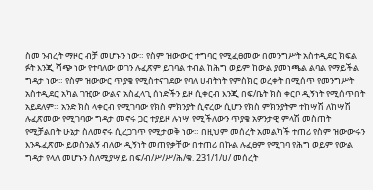ስመ ንብረት ማዞር ብቻ መሆኑን ነው። የስም ዝውውር ተግባር የሚፈፀመው በመንግሥት አስተዲደር ክፍል ፉት እንጂ ሻጭ ነው የተባለው ወገን ሉፈጽም ይገባል ተብል ከሕግ ወይም ከውል ያመነጫል ልባል የማይችል ግዳታ ነው። የስም ዝውውር ጥያቄ የሚስተናገደው የባለ ሀብትነት የምስክር ወረቀት በሚሰጥ የመንግሥት አስተዲደር አካል ገዢው ውልና አስፈላጊ ሰነድችን ይዞ ሲቀርብ እንጂ በፍ/ቤት ክስ ቀርቦ ዲኝነት የሚሰጥበት አይደለም። አንድ ክስ ላቀርብ የሚገባው የክስ ምክንያት ሲኖረው ሲሆን የክስ ምክንያትም ተከሣሽ ለከሣሽ ሉፈጽመው የሚገባው ግዳታ መኖሩ ጋር ተያይዞ ሉነሣ የሚችለውን ጥያቄ አዎንታዊ ምላሽ መስጠት የሚቻልበት ሁኔታ ስለመኖሩ ሲረጋገጥ የሚታወቅ ነው። በዚህም መሰረት አመልካች ተጠሪ የስም ዝውውሩን እንዱፈጽሙ ይወስንልኝ ብለው ዲኝነት መጠየቃቸው በተጠሪ በኩል ሉፈፀም የሚገባ የሕግ ወይም የውል ግዳታ የላለ መሆኑን ስለሚያሣይ በፍ/ብ/ሥ/ሥ/ሕ/ቁ. 231/1/ሀ/ መሰረት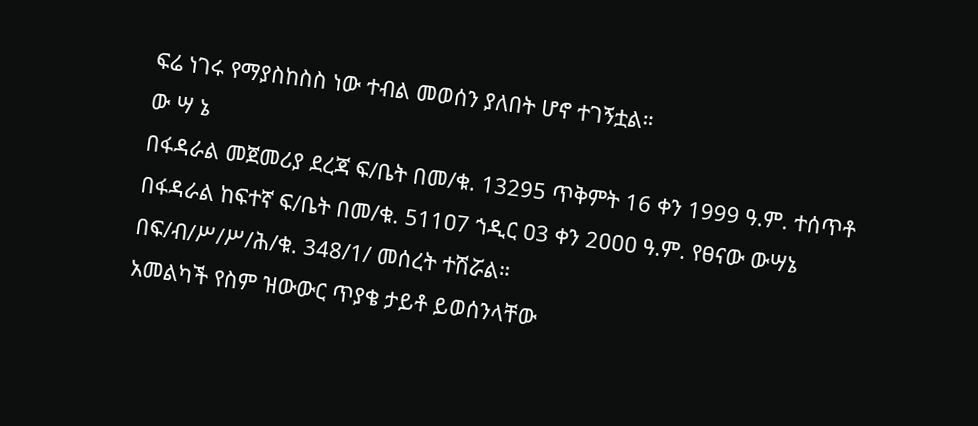ፍሬ ነገሩ የማያስከስስ ነው ተብል መወሰን ያለበት ሆኖ ተገኝቷል።
ው ሣ ኔ
በፋዳራል መጀመሪያ ደረጃ ፍ/ቤት በመ/ቁ. 13295 ጥቅምት 16 ቀን 1999 ዓ.ም. ተሰጥቶ በፋዳራል ከፍተኛ ፍ/ቤት በመ/ቁ. 511ዐ7 ኀዲር ዐ3 ቀን 2ዐዐዐ ዓ.ም. የፀናው ውሣኔ በፍ/ብ/ሥ/ሥ/ሕ/ቁ. 348/1/ መሰረት ተሽሯል።
አመልካች የስም ዝውውር ጥያቄ ታይቶ ይወሰንላቸው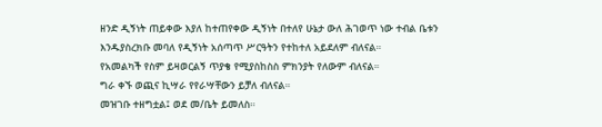ዘንድ ዲኝነት ጠይቀው እያለ ከተጠየቀው ዲኝነት በተለየ ሁኔታ ውለ ሕገወጥ ነው ተብል ቤቱን እንዱያስረክቡ መባለ የዲኝነት አሰጣጥ ሥርዓትን የተከተለ አይደለም ብለናል።
የአመልካች የስም ይዛወርልኝ ጥያቄ የሚያስከስስ ምክንያት የለውም ብለናል።
ግራ ቀኙ ወጪና ኪሣራ የየራሣቸውን ይቻለ ብለናል።
መዝገቡ ተዘግቷል፤ ወደ መ/ቤት ይመለስ።